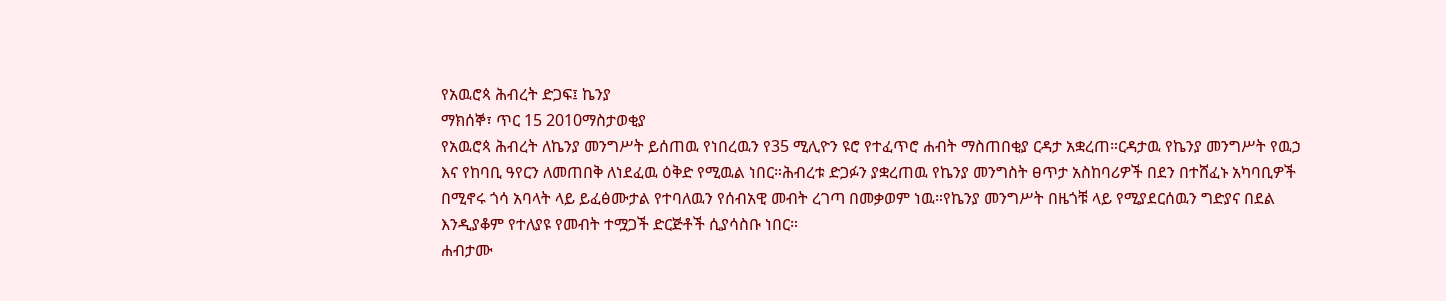የአዉሮጳ ሕብረት ድጋፍ፤ ኬንያ
ማክሰኞ፣ ጥር 15 2010ማስታወቂያ
የአዉሮጳ ሕብረት ለኬንያ መንግሥት ይሰጠዉ የነበረዉን የ35 ሚሊዮን ዩሮ የተፈጥሮ ሐብት ማስጠበቂያ ርዳታ አቋረጠ።ርዳታዉ የኬንያ መንግሥት የዉኃ እና የከባቢ ዓየርን ለመጠበቅ ለነደፈዉ ዕቅድ የሚዉል ነበር።ሕብረቱ ድጋፉን ያቋረጠዉ የኬንያ መንግስት ፀጥታ አስከባሪዎች በደን በተሸፈኑ አካባቢዎች በሚኖሩ ጎሳ አባላት ላይ ይፈፅሙታል የተባለዉን የሰብአዊ መብት ረገጣ በመቃወም ነዉ።የኬንያ መንግሥት በዜጎቹ ላይ የሚያደርሰዉን ግድያና በደል እንዲያቆም የተለያዩ የመብት ተሟጋች ድርጅቶች ሲያሳስቡ ነበር።
ሐብታሙ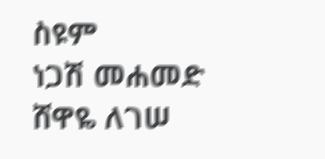ስዩም
ነጋሽ መሐመድ
ሸዋዬ ለገሠ